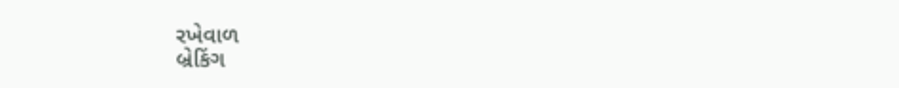રખેવાળ
બ્રેકિંગ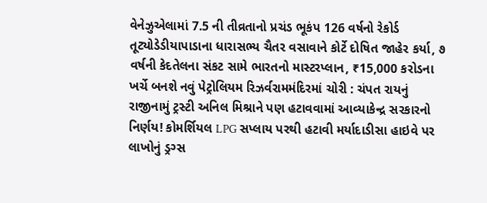વેનેઝુએલામાં 7.5 ની તીવ્રતાનો પ્રચંડ ભૂકંપ 126 વર્ષનો રેકોર્ડ તૂટ્યોડેડીયાપાડાના ધારાસભ્ય ચૈતર વસાવાને કોર્ટે દોષિત જાહેર કર્યા, ૭ વર્ષની કેદતેલના સંકટ સામે ભારતનો માસ્ટરપ્લાન, ₹15,000 કરોડના ખર્ચે બનશે નવું પેટ્રોલિયમ રિઝર્વરામમંદિરમાં ચોરી : ચંપત રાયનું રાજીનામું ટ્રસ્ટી અનિલ મિશ્રાને પણ હટાવવામાં આવ્યાકેન્દ્ર સરકારનો નિર્ણય! કોમર્શિયલ LPG સપ્લાય પરથી હટાવી મર્યાદાડીસા હાઇવે પર લાખોનું ડ્રગ્સ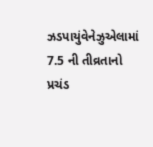ઝડપાયુંવેનેઝુએલામાં 7.5 ની તીવ્રતાનો પ્રચંડ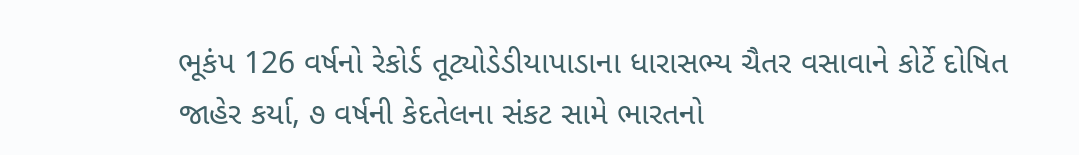ભૂકંપ 126 વર્ષનો રેકોર્ડ તૂટ્યોડેડીયાપાડાના ધારાસભ્ય ચૈતર વસાવાને કોર્ટે દોષિત જાહેર કર્યા, ૭ વર્ષની કેદતેલના સંકટ સામે ભારતનો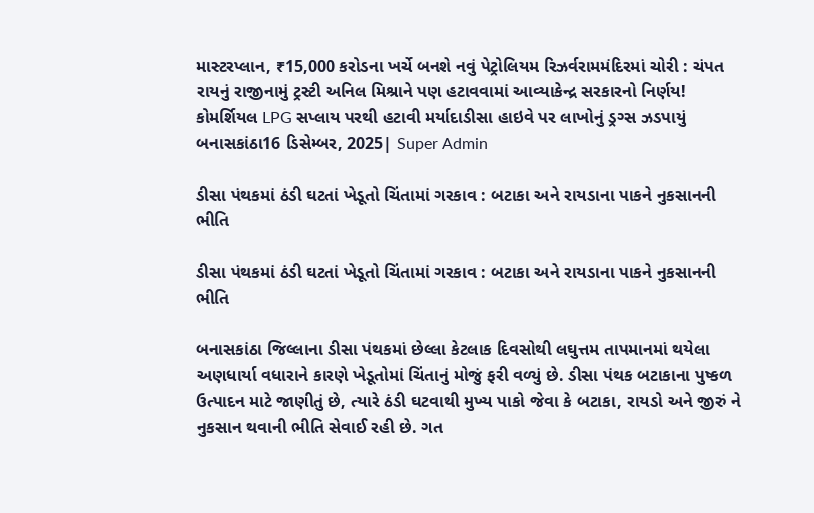માસ્ટરપ્લાન, ₹15,000 કરોડના ખર્ચે બનશે નવું પેટ્રોલિયમ રિઝર્વરામમંદિરમાં ચોરી : ચંપત રાયનું રાજીનામું ટ્રસ્ટી અનિલ મિશ્રાને પણ હટાવવામાં આવ્યાકેન્દ્ર સરકારનો નિર્ણય! કોમર્શિયલ LPG સપ્લાય પરથી હટાવી મર્યાદાડીસા હાઇવે પર લાખોનું ડ્રગ્સ ઝડપાયું
બનાસકાંઠા16 ડિસેમ્બર, 2025| Super Admin

ડીસા પંથકમાં ઠંડી ઘટતાં ખેડૂતો ચિંતામાં ગરકાવ : બટાકા અને રાયડાના પાકને નુકસાનની ભીતિ

ડીસા પંથકમાં ઠંડી ઘટતાં ખેડૂતો ચિંતામાં ગરકાવ : બટાકા અને રાયડાના પાકને નુકસાનની ભીતિ

બનાસકાંઠા જિલ્લાના ડીસા પંથકમાં છેલ્લા કેટલાક દિવસોથી લઘુત્તમ તાપમાનમાં થયેલા અણધાર્યા વધારાને કારણે ખેડૂતોમાં ચિંતાનું મોજું ફરી વળ્યું છે. ડીસા પંથક બટાકાના પુષ્કળ ઉત્પાદન માટે જાણીતું છે, ત્યારે ઠંડી ઘટવાથી મુખ્ય પાકો જેવા કે બટાકા, રાયડો અને જીરું ને નુકસાન થવાની ભીતિ સેવાઈ રહી છે. ગત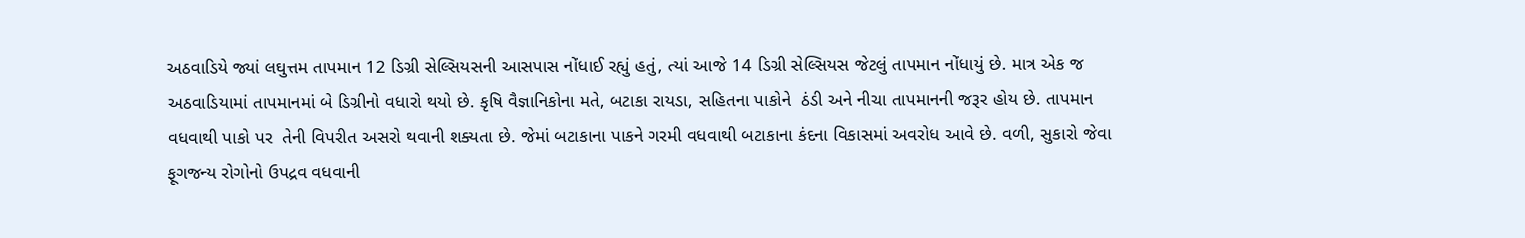અઠવાડિયે જ્યાં લઘુત્તમ તાપમાન 12 ડિગ્રી સેલ્સિયસની આસપાસ નોંધાઈ રહ્યું હતું, ત્યાં આજે 14 ડિગ્રી સેલ્સિયસ જેટલું તાપમાન નોંધાયું છે. માત્ર એક જ અઠવાડિયામાં તાપમાનમાં બે ડિગ્રીનો વધારો થયો છે. કૃષિ વૈજ્ઞાનિકોના મતે, બટાકા રાયડા, સહિતના પાકોને  ઠંડી અને નીચા તાપમાનની જરૂર હોય છે. તાપમાન વધવાથી પાકો પર  તેની વિપરીત અસરો થવાની શક્યતા છે. જેમાં બટાકાના પાકને ગરમી વધવાથી બટાકાના કંદના વિકાસમાં અવરોધ આવે છે. વળી, સુકારો જેવા ફૂગજન્ય રોગોનો ઉપદ્રવ વધવાની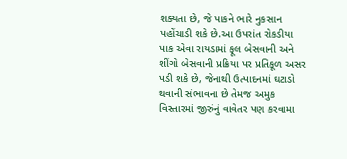શક્યતા છે, જે પાકને ભારે નુકસાન પહોંચાડી શકે છે.આ ઉપરાંત રોકડીયા પાક એવા રાયડામાં ફૂલ બેસવાની અને શીંગો બેસવાની પ્રક્રિયા પર પ્રતિકૂળ અસર પડી શકે છે, જેનાથી ઉત્પાદનમાં ઘટાડો થવાની સંભાવના છે તેમજ અમુક વિસ્તારમાં જીરુંનું વાવેતર પણ કરવામા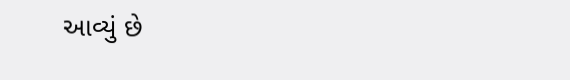આવ્યું છે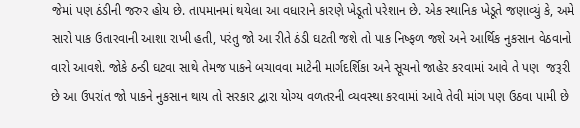જેમાં પણ ઠંડીની જરુર હોય છે. તાપમાનમાં થયેલા આ વધારાને કારણે ખેડૂતો પરેશાન છે. એક સ્થાનિક ખેડૂતે જણાવ્યું કે, અમે સારો પાક ઉતારવાની આશા રાખી હતી, પરંતુ જો આ રીતે ઠંડી ઘટતી જશે તો પાક નિષ્ફળ જશે અને આર્થિક નુકસાન વેઠવાનો વારો આવશે. જોકે ઠન્ડી ઘટવા સાથે તેમજ પાકને બચાવવા માટેની માર્ગદર્શિકા અને સૂચનો જાહેર કરવામાં આવે તે પણ  જરૂરી છે આ ઉપરાંત જો પાકને નુકસાન થાય તો સરકાર દ્વારા યોગ્ય વળતરની વ્યવસ્થા કરવામાં આવે તેવી માંગ પણ ઉઠવા પામી છે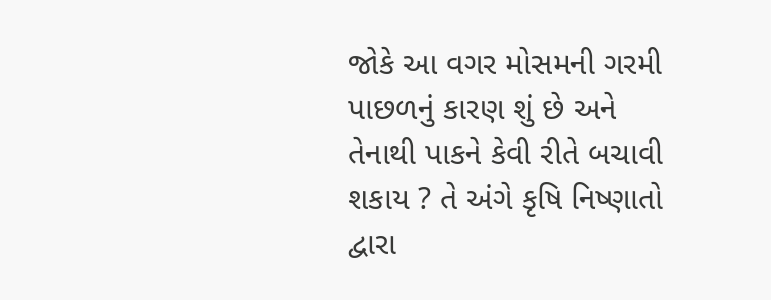જોકે આ વગર મોસમની ગરમી પાછળનું કારણ શું છે અને તેનાથી પાકને કેવી રીતે બચાવી શકાય ? તે અંગે કૃષિ નિષ્ણાતો દ્વારા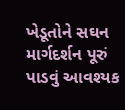ખેડૂતોને સઘન માર્ગદર્શન પૂરું પાડવું આવશ્યક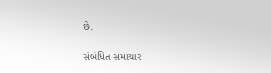છે.

સંબંધિત સમાચાર